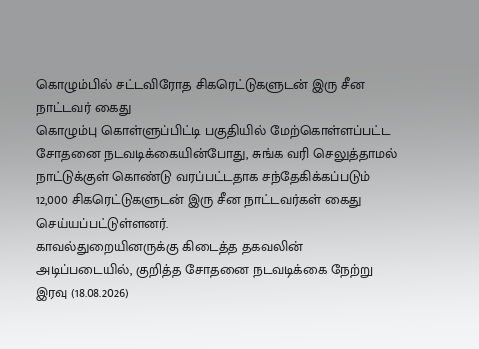கொழும்பில் சட்டவிரோத சிகரெட்டுகளுடன் இரு சீன நாட்டவர் கைது
கொழும்பு கொள்ளுப்பிட்டி பகுதியில் மேற்கொள்ளப்பட்ட சோதனை நடவடிக்கையின்போது, சுங்க வரி செலுத்தாமல் நாட்டுக்குள் கொண்டு வரப்பட்டதாக சந்தேகிக்கப்படும் 12,000 சிகரெட்டுகளுடன் இரு சீன நாட்டவர்கள் கைது செய்யப்பட்டுள்ளனர்.
காவல்துறையினருக்கு கிடைத்த தகவலின் அடிப்படையில், குறித்த சோதனை நடவடிக்கை நேற்று இரவு (18.08.2026)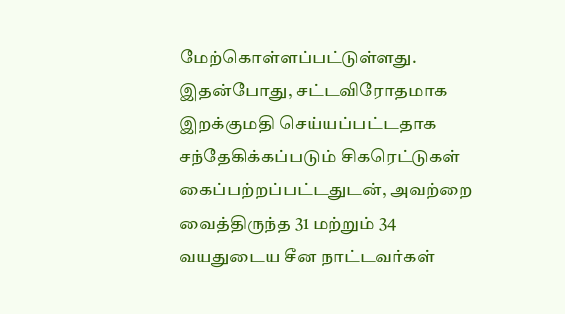மேற்கொள்ளப்பட்டுள்ளது.
இதன்போது, சட்டவிரோதமாக இறக்குமதி செய்யப்பட்டதாக சந்தேகிக்கப்படும் சிகரெட்டுகள் கைப்பற்றப்பட்டதுடன், அவற்றை வைத்திருந்த 31 மற்றும் 34 வயதுடைய சீன நாட்டவர்கள்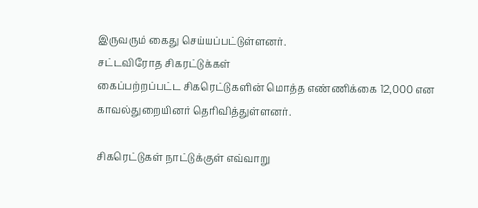இருவரும் கைது செய்யப்பட்டுள்ளனர்.
சட்டவிரோத சிகரட்டுக்கள்
கைப்பற்றப்பட்ட சிகரெட்டுகளின் மொத்த எண்ணிக்கை 12,000 என காவல்துறையினர் தெரிவித்துள்ளனர்.

சிகரெட்டுகள் நாட்டுக்குள் எவ்வாறு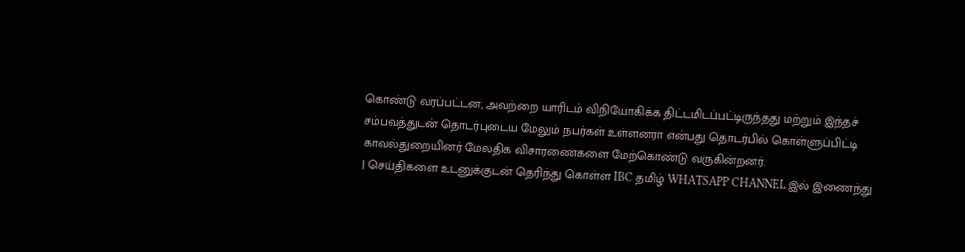கொண்டு வரப்பட்டன, அவற்றை யாரிடம் விநியோகிக்க திட்டமிடப்பட்டிருந்தது மற்றும் இந்தச் சம்பவத்துடன் தொடர்புடைய மேலும் நபர்கள் உள்ளனரா என்பது தொடர்பில் கொள்ளுப்பிட்டி காவல்துறையினர் மேலதிக விசாரணைகளை மேற்கொண்டு வருகின்றனர்.
| செய்திகளை உடனுக்குடன் தெரிந்து கொள்ள IBC தமிழ் WHATSAPP CHANNEL இல் இணைந்து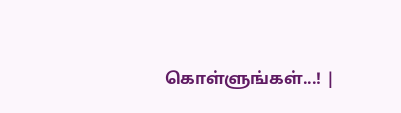கொள்ளுங்கள்...! |